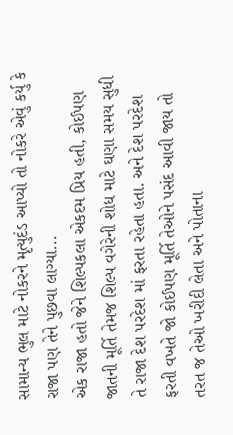સામાન્ય ભુલ માટે નોકરને મૃત્યુદંડ આપ્યો તો નોકરે એવું કર્યુ કે રાજા પણ તેને પુછવા લાગ્યા...
એક રાજા હતો જેને શિલ્પકલા એકદમ પ્રિય હતી, કોઈપણ જાતની મૂર્તિ તેમજ શિલ્પ વગેરેની શોધ માટે ઘણા સમય સુધી તે રાજા દેશ પરદેશ માં ફરતા રહેતા હતા. અને દેશ પરદેશ ફરતી વખતે જો કોઈપણ મૂર્તિ તેઓને પસંદ આવી જાય તો તરત જ તેઓ ખરીદી લેતા અને પોતાના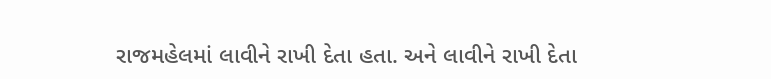રાજમહેલમાં લાવીને રાખી દેતા હતા. અને લાવીને રાખી દેતા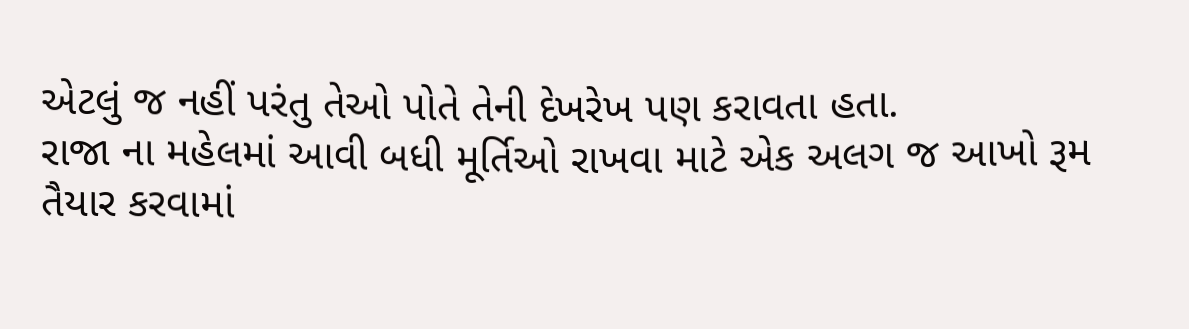એટલું જ નહીં પરંતુ તેઓ પોતે તેની દેખરેખ પણ કરાવતા હતા.
રાજા ના મહેલમાં આવી બધી મૂર્તિઓ રાખવા માટે એક અલગ જ આખો રૂમ તૈયાર કરવામાં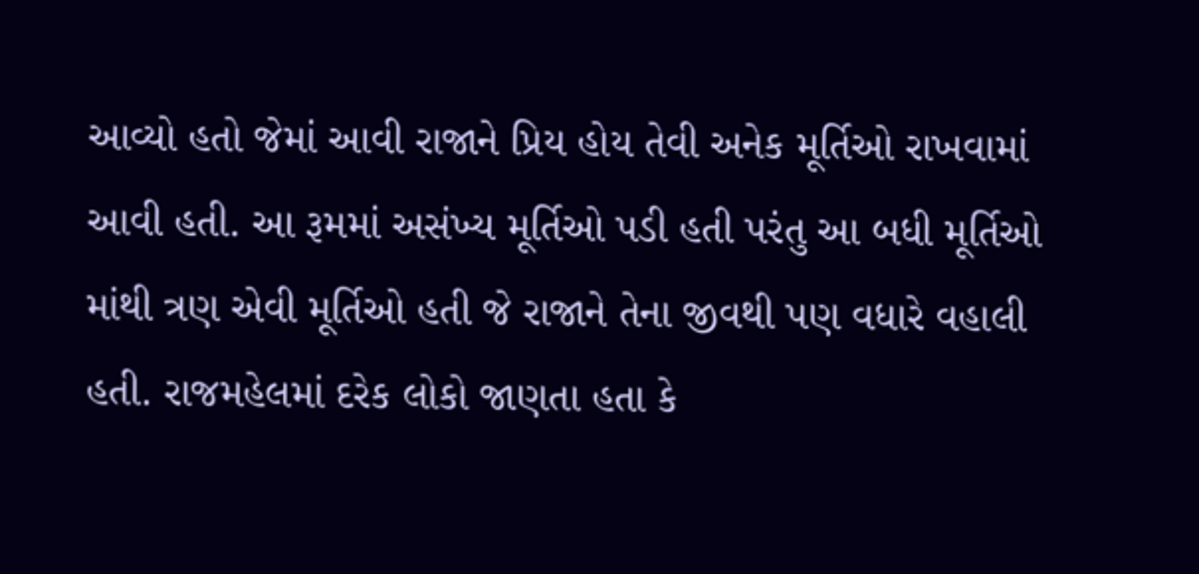આવ્યો હતો જેમાં આવી રાજાને પ્રિય હોય તેવી અનેક મૂર્તિઓ રાખવામાં આવી હતી. આ રૂમમાં અસંખ્ય મૂર્તિઓ પડી હતી પરંતુ આ બધી મૂર્તિઓ માંથી ત્રણ એવી મૂર્તિઓ હતી જે રાજાને તેના જીવથી પણ વધારે વહાલી હતી. રાજમહેલમાં દરેક લોકો જાણતા હતા કે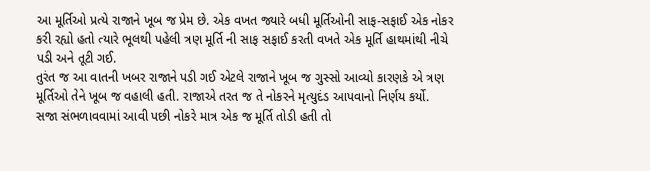આ મૂર્તિઓ પ્રત્યે રાજાને ખૂબ જ પ્રેમ છે. એક વખત જ્યારે બધી મૂર્તિઓની સાફ-સફાઈ એક નોકર કરી રહ્યો હતો ત્યારે ભૂલથી પહેલી ત્રણ મૂર્તિ ની સાફ સફાઈ કરતી વખતે એક મૂર્તિ હાથમાંથી નીચે પડી અને તૂટી ગઈ.
તુરંત જ આ વાતની ખબર રાજાને પડી ગઈ એટલે રાજાને ખૂબ જ ગુસ્સો આવ્યો કારણકે એ ત્રણ મૂર્તિઓ તેને ખૂબ જ વહાલી હતી. રાજાએ તરત જ તે નોકરને મૃત્યુદંડ આપવાનો નિર્ણય કર્યો.
સજા સંભળાવવામાં આવી પછી નોકરે માત્ર એક જ મૂર્તિ તોડી હતી તો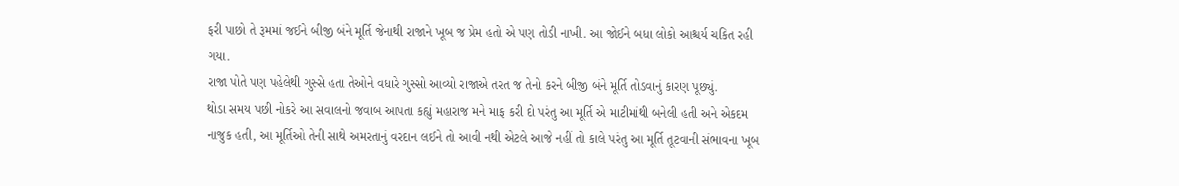ફરી પાછો તે રૂમમાં જઈને બીજી બંને મૂર્તિ જેનાથી રાજાને ખૂબ જ પ્રેમ હતો એ પણ તોડી નાખી. આ જોઈને બધા લોકો આશ્ચર્ય ચકિત રહી ગયા.
રાજા પોતે પણ પહેલેથી ગુસ્સે હતા તેઓને વધારે ગુસ્સો આવ્યો રાજાએ તરત જ તેનો કરને બીજી બંને મૂર્તિ તોડવાનું કારણ પૂછ્યું.
થોડા સમય પછી નોકરે આ સવાલનો જવાબ આપતા કહ્યું મહારાજ મને માફ કરી દો પરંતુ આ મૂર્તિ એ માટીમાંથી બનેલી હતી અને એકદમ નાજુક હતી, આ મૂર્તિઓ તેની સાથે અમરતાનું વરદાન લઈને તો આવી નથી એટલે આજે નહીં તો કાલે પરંતુ આ મૂર્તિ તૂટવાની સંભાવના ખૂબ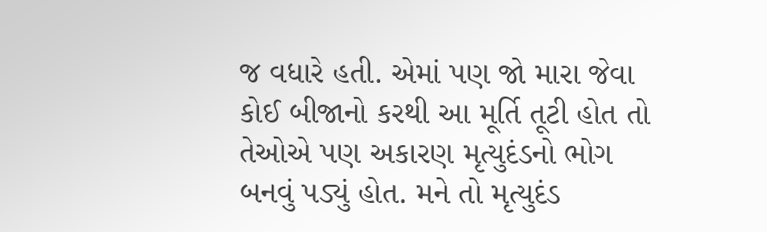જ વધારે હતી. એમાં પણ જો મારા જેવા કોઈ બીજાનો કરથી આ મૂર્તિ તૂટી હોત તો તેઓએ પણ અકારણ મૃત્યુદંડનો ભોગ બનવું પડ્યું હોત. મને તો મૃત્યુદંડ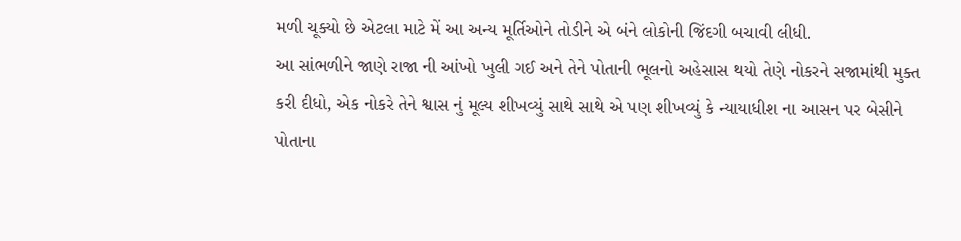મળી ચૂક્યો છે એટલા માટે મેં આ અન્ય મૂર્તિઓને તોડીને એ બંને લોકોની જિંદગી બચાવી લીધી.
આ સાંભળીને જાણે રાજા ની આંખો ખુલી ગઈ અને તેને પોતાની ભૂલનો અહેસાસ થયો તેણે નોકરને સજામાંથી મુક્ત કરી દીધો, એક નોકરે તેને શ્વાસ નું મૂલ્ય શીખવ્યું સાથે સાથે એ પણ શીખવ્યું કે ન્યાયાધીશ ના આસન પર બેસીને પોતાના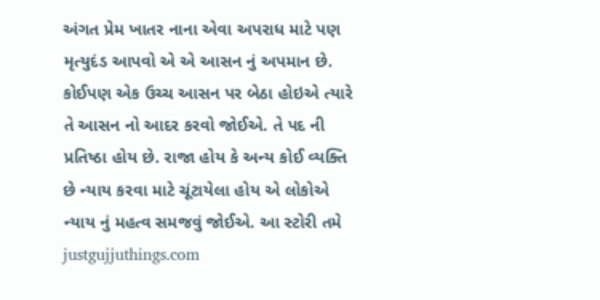અંગત પ્રેમ ખાતર નાના એવા અપરાધ માટે પણ મૃત્યુદંડ આપવો એ એ આસન નું અપમાન છે.
કોઈપણ એક ઉચ્ચ આસન પર બેઠા હોઇએ ત્યારે તે આસન નો આદર કરવો જોઈએ. તે પદ ની પ્રતિષ્ઠા હોય છે. રાજા હોય કે અન્ય કોઈ વ્યક્તિ છે ન્યાય કરવા માટે ચૂંટાયેલા હોય એ લોકોએ ન્યાય નું મહત્વ સમજવું જોઈએ. આ સ્ટોરી તમે justgujjuthings.com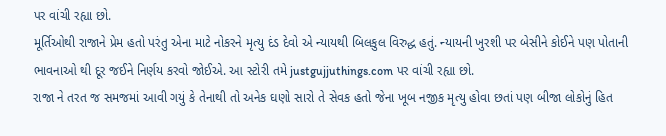પર વાંચી રહ્યા છો.
મૂર્તિઓથી રાજાને પ્રેમ હતો પરંતુ એના માટે નોકરને મૃત્યુ દંડ દેવો એ ન્યાયથી બિલકુલ વિરુદ્ધ હતું. ન્યાયની ખુરશી પર બેસીને કોઈને પણ પોતાની ભાવનાઓ થી દૂર જઈને નિર્ણય કરવો જોઈએ. આ સ્ટોરી તમે justgujjuthings.com પર વાંચી રહ્યા છો.
રાજા ને તરત જ સમજમાં આવી ગયું કે તેનાથી તો અનેક ઘણો સારો તે સેવક હતો જેના ખૂબ નજીક મૃત્યુ હોવા છતાં પણ બીજા લોકોનું હિત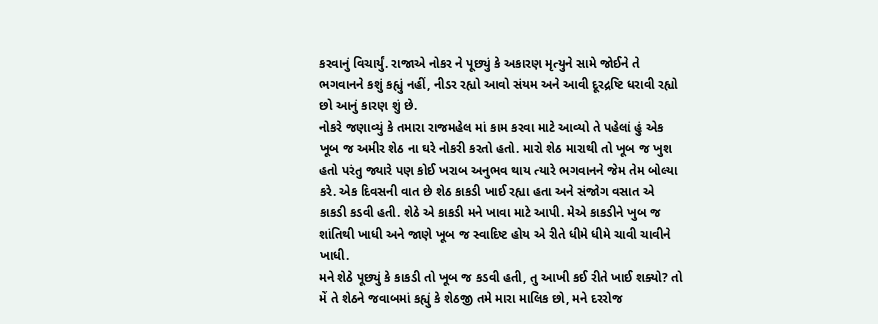કરવાનું વિચાર્યું. રાજાએ નોકર ને પૂછ્યું કે અકારણ મૃત્યુને સામે જોઈને તે ભગવાનને કશું કહ્યું નહીં, નીડર રહ્યો આવો સંયમ અને આવી દૂરદ્રષ્ટિ ધરાવી રહ્યો છો આનું કારણ શું છે.
નોકરે જણાવ્યું કે તમારા રાજમહેલ માં કામ કરવા માટે આવ્યો તે પહેલાં હું એક ખૂબ જ અમીર શેઠ ના ઘરે નોકરી કરતો હતો. મારો શેઠ મારાથી તો ખૂબ જ ખુશ હતો પરંતુ જ્યારે પણ કોઈ ખરાબ અનુભવ થાય ત્યારે ભગવાનને જેમ તેમ બોલ્યા કરે. એક દિવસની વાત છે શેઠ કાકડી ખાઈ રહ્યા હતા અને સંજોગ વસાત એ કાકડી કડવી હતી. શેઠે એ કાકડી મને ખાવા માટે આપી. મેએ કાકડીને ખુબ જ શાંતિથી ખાધી અને જાણે ખૂબ જ સ્વાદિષ્ટ હોય એ રીતે ધીમે ધીમે ચાવી ચાવીને ખાધી.
મને શેઠે પૂછ્યું કે કાકડી તો ખૂબ જ કડવી હતી, તુ આખી કઈ રીતે ખાઈ શક્યો? તો મેં તે શેઠને જવાબમાં કહ્યું કે શેઠજી તમે મારા માલિક છો, મને દરરોજ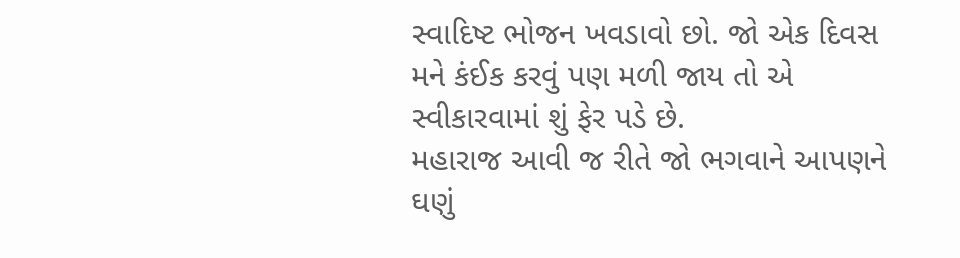સ્વાદિષ્ટ ભોજન ખવડાવો છો. જો એક દિવસ મને કંઈક કરવું પણ મળી જાય તો એ સ્વીકારવામાં શું ફેર પડે છે.
મહારાજ આવી જ રીતે જો ભગવાને આપણને ઘણું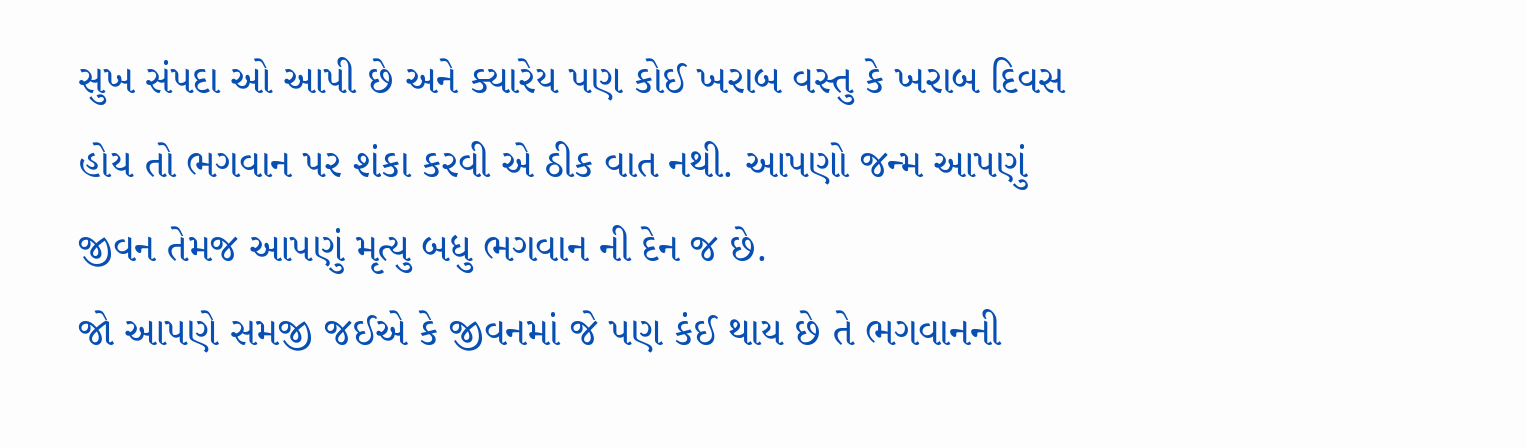સુખ સંપદા ઓ આપી છે અને ક્યારેય પણ કોઈ ખરાબ વસ્તુ કે ખરાબ દિવસ હોય તો ભગવાન પર શંકા કરવી એ ઠીક વાત નથી. આપણો જન્મ આપણું જીવન તેમજ આપણું મૃત્યુ બધુ ભગવાન ની દેન જ છે.
જો આપણે સમજી જઈએ કે જીવનમાં જે પણ કંઈ થાય છે તે ભગવાનની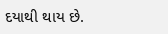દયાથી થાય છે.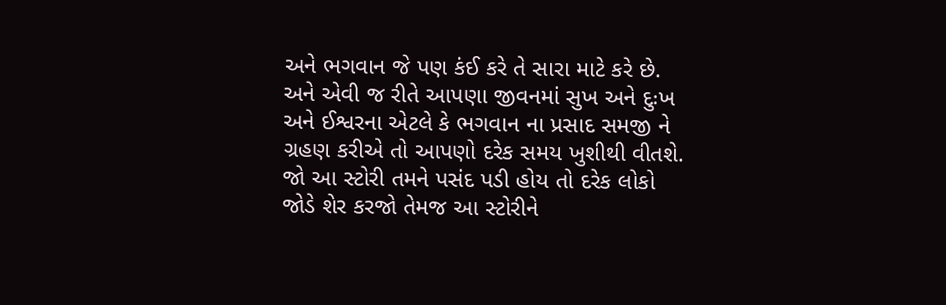અને ભગવાન જે પણ કંઈ કરે તે સારા માટે કરે છે. અને એવી જ રીતે આપણા જીવનમાં સુખ અને દુઃખ અને ઈશ્વરના એટલે કે ભગવાન ના પ્રસાદ સમજી ને ગ્રહણ કરીએ તો આપણો દરેક સમય ખુશીથી વીતશે.
જો આ સ્ટોરી તમને પસંદ પડી હોય તો દરેક લોકો જોડે શેર કરજો તેમજ આ સ્ટોરીને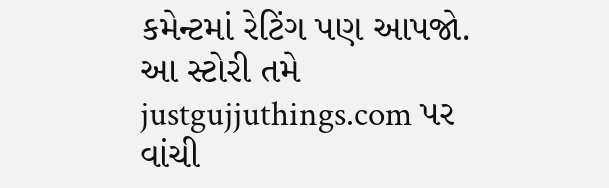કમેન્ટમાં રેટિંગ પણ આપજો. આ સ્ટોરી તમે justgujjuthings.com પર વાંચી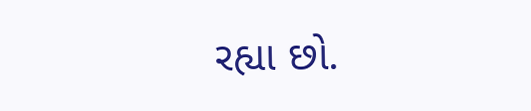રહ્યા છો.